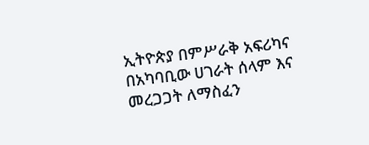ኢትዮጵያ በምሥራቅ አፍሪካና በአካባቢው ሀገራት ሰላም እና መረጋጋት ለማስፈን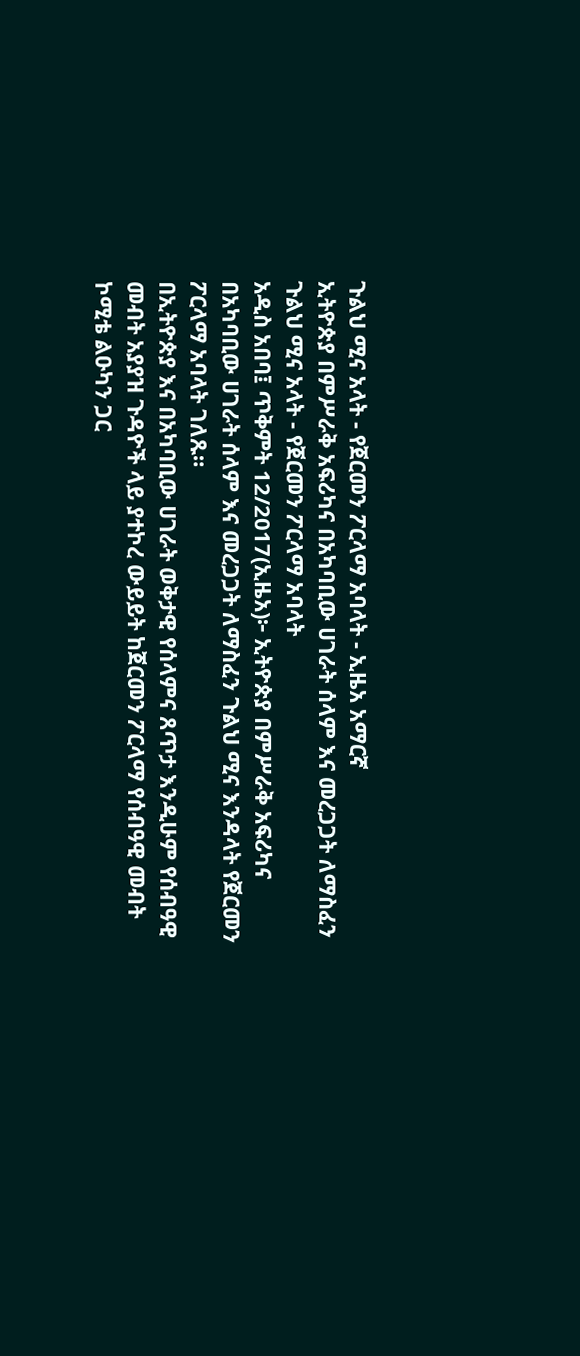ጉልህ ሚና አላት - የጀርመን ፖርላማ አባላት - ኢዜአ አማርኛ
ኢትዮጵያ በምሥራቅ አፍሪካና በአካባቢው ሀገራት ሰላም እና መረጋጋት ለማስፈን ጉልህ ሚና አላት - የጀርመን ፖርላማ አባላት
አዲስ አበባ፤ ጥቅምት 12/2017(ኢዜአ)፦ ኢትዮጵያ በምሥራቅ አፍሪካና በአካባቢው ሀገራት ሰላም እና መረጋጋት ለማስፈን ጉልህ ሚና እንዳላት የጀርመን ፖርላማ አባላት ገለጹ።
በኢትዮጵያ እና በአካባቢው ሀገራት ወቅታዊ የሰላምና ጸጥታ እንዲሁም የሰብዓዊ መብት አያያዝ ጉዳዮች ላይ ያተኮረ ውይይት ከጀርመን ፖርላማ የሰብዓዊ መብት ኮሚቴ ልዑካን ጋር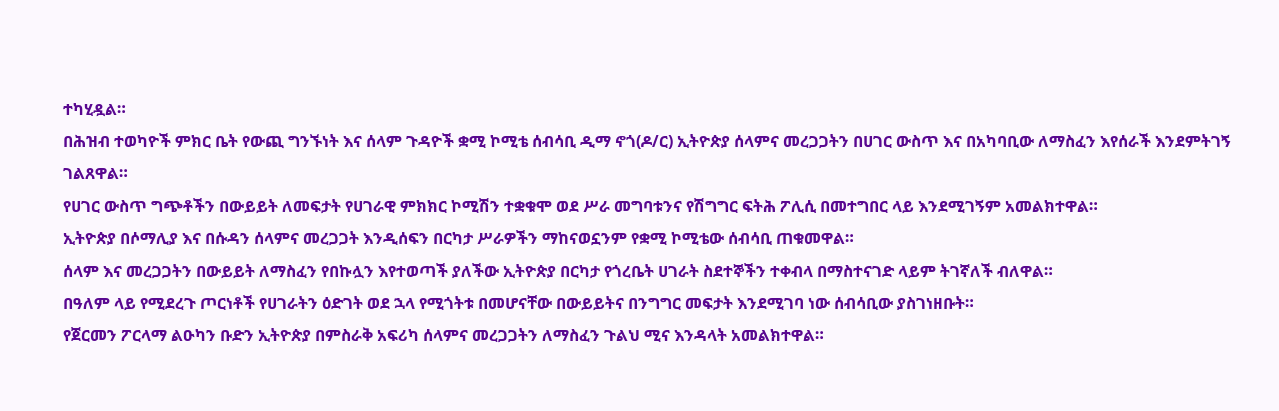ተካሂዷል።
በሕዝብ ተወካዮች ምክር ቤት የውጪ ግንኙነት እና ሰላም ጉዳዮች ቋሚ ኮሚቴ ሰብሳቢ ዲማ ኖጎ(ዶ/ር) ኢትዮጵያ ሰላምና መረጋጋትን በሀገር ውስጥ እና በአካባቢው ለማስፈን እየሰራች እንደምትገኝ ገልጸዋል።
የሀገር ውስጥ ግጭቶችን በውይይት ለመፍታት የሀገራዊ ምክክር ኮሚሽን ተቋቁሞ ወደ ሥራ መግባቱንና የሽግግር ፍትሕ ፖሊሲ በመተግበር ላይ እንደሚገኝም አመልክተዋል።
ኢትዮጵያ በሶማሊያ እና በሱዳን ሰላምና መረጋጋት እንዲሰፍን በርካታ ሥራዎችን ማከናወኗንም የቋሚ ኮሚቴው ሰብሳቢ ጠቁመዋል።
ሰላም እና መረጋጋትን በውይይት ለማስፈን የበኩሏን እየተወጣች ያለችው ኢትዮጵያ በርካታ የጎረቤት ሀገራት ስደተኞችን ተቀብላ በማስተናገድ ላይም ትገኛለች ብለዋል።
በዓለም ላይ የሚደረጉ ጦርነቶች የሀገራትን ዕድገት ወደ ኋላ የሚጎትቱ በመሆናቸው በውይይትና በንግግር መፍታት እንደሚገባ ነው ሰብሳቢው ያስገነዘቡት።
የጀርመን ፖርላማ ልዑካን ቡድን ኢትዮጵያ በምስራቅ አፍሪካ ሰላምና መረጋጋትን ለማስፈን ጉልህ ሚና እንዳላት አመልክተዋል።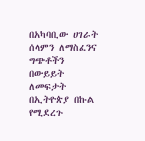በአካባቢው ሀገራት ሰላምን ለማስፈንና ግጭቶችን በውይይት ለመፍታት በኢትዮጵያ በኩል የሚደረጉ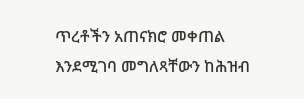ጥረቶችን አጠናክሮ መቀጠል እንደሚገባ መግለጻቸውን ከሕዝብ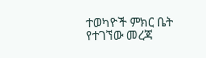ተወካዮች ምክር ቤት የተገኘው መረጃ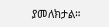ያመለክታል።